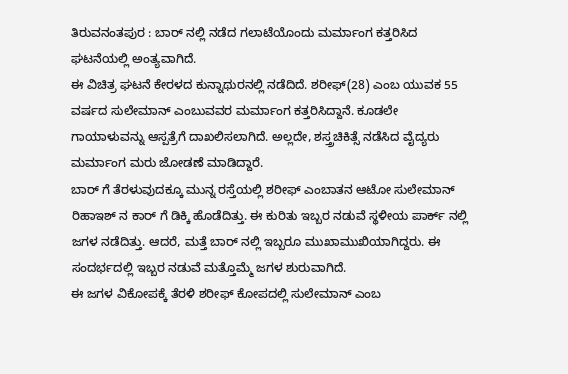ತಿರುವನಂತಪುರ : ಬಾರ್ ನಲ್ಲಿ ನಡೆದ ಗಲಾಟೆಯೊಂದು ಮರ್ಮಾಂಗ ಕತ್ತರಿಸಿದ ಘಟನೆಯಲ್ಲಿ ಅಂತ್ಯವಾಗಿದೆ.
ಈ ವಿಚಿತ್ರ ಘಟನೆ ಕೇರಳದ ಕುನ್ನಾಥುರನಲ್ಲಿ ನಡೆದಿದೆ. ಶರೀಫ್(28) ಎಂಬ ಯುವಕ 55 ವರ್ಷದ ಸುಲೇಮಾನ್ ಎಂಬುವವರ ಮರ್ಮಾಂಗ ಕತ್ತರಿಸಿದ್ದಾನೆ. ಕೂಡಲೇ ಗಾಯಾಳುವನ್ನು ಆಸ್ಪತ್ರೆಗೆ ದಾಖಲಿಸಲಾಗಿದೆ. ಅಲ್ಲದೇ, ಶಸ್ತ್ರಚಿಕಿತ್ಸೆ ನಡೆಸಿದ ವೈದ್ಯರು ಮರ್ಮಾಂಗ ಮರು ಜೋಡಣೆ ಮಾಡಿದ್ದಾರೆ.
ಬಾರ್ ಗೆ ತೆರಳುವುದಕ್ಕೂ ಮುನ್ನ ರಸ್ತೆಯಲ್ಲಿ ಶರೀಫ್ ಎಂಬಾತನ ಆಟೋ ಸುಲೇಮಾನ್ ರಿಹಾಇಶ್ ನ ಕಾರ್ ಗೆ ಡಿಕ್ಕಿ ಹೊಡೆದಿತ್ತು. ಈ ಕುರಿತು ಇಬ್ಬರ ನಡುವೆ ಸ್ಥಳೀಯ ಪಾರ್ಕ್ ನಲ್ಲಿ ಜಗಳ ನಡೆದಿತ್ತು. ಆದರೆ, ಮತ್ತೆ ಬಾರ್ ನಲ್ಲಿ ಇಬ್ಬರೂ ಮುಖಾಮುಖಿಯಾಗಿದ್ದರು. ಈ ಸಂದರ್ಭದಲ್ಲಿ ಇಬ್ಬರ ನಡುವೆ ಮತ್ತೊಮ್ಮೆ ಜಗಳ ಶುರುವಾಗಿದೆ.
ಈ ಜಗಳ ವಿಕೋಪಕ್ಕೆ ತೆರಳಿ ಶರೀಫ್ ಕೋಪದಲ್ಲಿ ಸುಲೇಮಾನ್ ಎಂಬ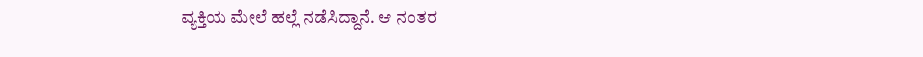ವ್ಯಕ್ತಿಯ ಮೇಲೆ ಹಲ್ಲೆ ನಡೆಸಿದ್ದಾನೆ. ಆ ನಂತರ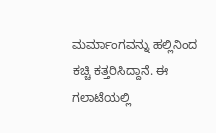ಮರ್ಮಾಂಗವನ್ನು ಹಲ್ಲಿನಿಂದ ಕಚ್ಚಿ ಕತ್ತರಿಸಿದ್ದಾನೆ. ಈ ಗಲಾಟೆಯಲ್ಲಿ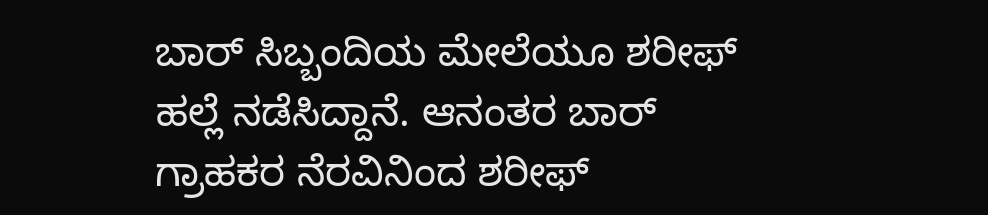ಬಾರ್ ಸಿಬ್ಬಂದಿಯ ಮೇಲೆಯೂ ಶರೀಫ್ ಹಲ್ಲೆ ನಡೆಸಿದ್ದಾನೆ. ಆನಂತರ ಬಾರ್ ಗ್ರಾಹಕರ ನೆರವಿನಿಂದ ಶರೀಫ್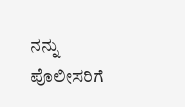ನನ್ನು ಪೊಲೀಸರಿಗೆ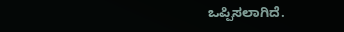ಒಪ್ಪಿಸಲಾಗಿದೆ.